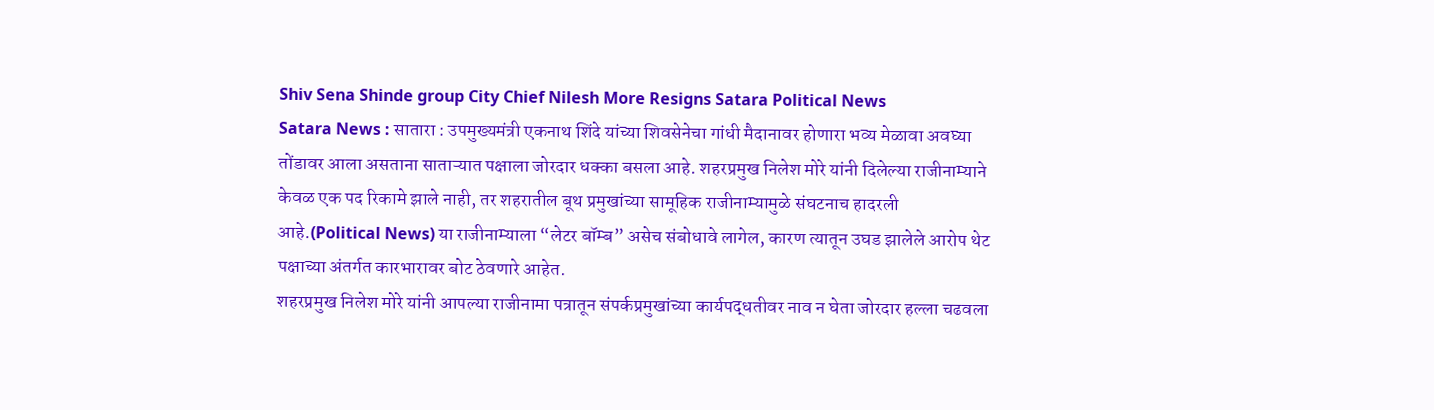Shiv Sena Shinde group City Chief Nilesh More Resigns Satara Political News
Satara News : सातारा : उपमुख्यमंत्री एकनाथ शिंदे यांच्या शिवसेनेचा गांधी मैदानावर होणारा भव्य मेळावा अवघ्या तोंडावर आला असताना साताऱ्यात पक्षाला जोरदार धक्का बसला आहे. शहरप्रमुख निलेश मोरे यांनी दिलेल्या राजीनाम्याने केवळ एक पद रिकामे झाले नाही, तर शहरातील बूथ प्रमुखांच्या सामूहिक राजीनाम्यामुळे संघटनाच हादरली आहे.(Political News) या राजीनाम्याला “लेटर बॉम्ब” असेच संबोधावे लागेल, कारण त्यातून उघड झालेले आरोप थेट पक्षाच्या अंतर्गत कारभारावर बोट ठेवणारे आहेत.
शहरप्रमुख निलेश मोरे यांनी आपल्या राजीनामा पत्रातून संपर्कप्रमुखांच्या कार्यपद्धतीवर नाव न घेता जोरदार हल्ला चढवला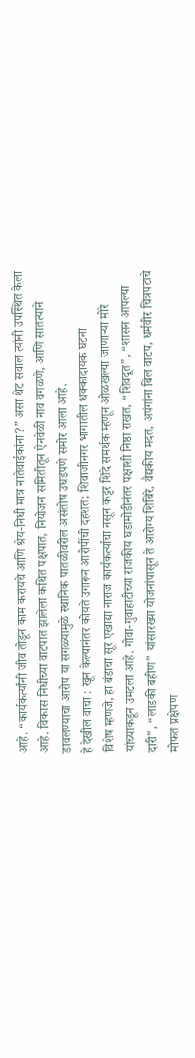आहे. “कार्यकर्त्यांनी जीव तोडून काम करायचे आणि श्रेय-निधी मात्र नातेवाईकांना?” असा थेट सवाल त्यांनी उपस्थित केला आहे. विकास निधीच्या वाटपात झालेला कथित पक्षपात, नियोजन समितीतून ऐनवेळी नाव वगळणे, आणि सातत्याने डावलण्याचा आरोप या सगळ्यामुळे स्थानिक पातळीवरील असंतोष उघडपणे समोर आला आहे.
हे देखील वाचा : खून केल्यानंतर कोयते उगारून आरोपींची दहशत; शिवाजीनगर भागातील धक्कादायक घटना
विशेष म्हणजे, हा बंडाचा सूर एखाद्या नाराज कार्यकर्त्याचा नसून कट्टर शिंदे समर्थक म्हणून ओळखल्या जाणाऱ्या मोरे यांच्याकडून उमटला आहे. गोवा-गुवाहाटीच्या राजकीय घडामोडीनंतर पक्षाशी निष्ठा राखत, “शिवदूत”, “शासन आपल्या दारी”, “लाडकी बहीण” यांसारख्या योजनांपासून ते आरोग्य शिबिरे, वैद्यकीय मदत, अपंगांना बिल वाटप, धर्मवीर चित्रपटाचे मोफत प्रक्षेपण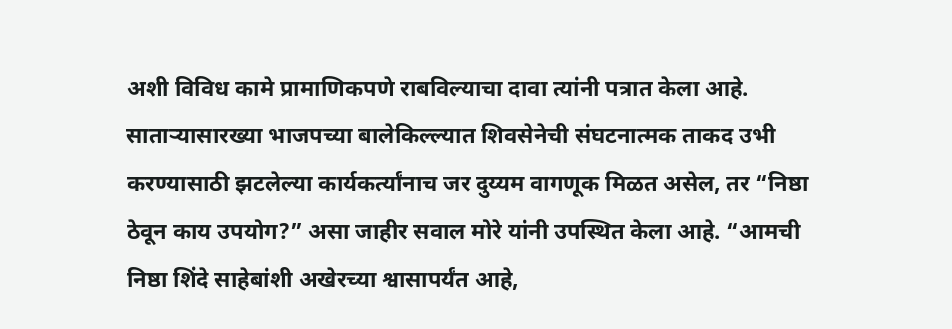अशी विविध कामे प्रामाणिकपणे राबविल्याचा दावा त्यांनी पत्रात केला आहे.
साताऱ्यासारख्या भाजपच्या बालेकिल्ल्यात शिवसेनेची संघटनात्मक ताकद उभी करण्यासाठी झटलेल्या कार्यकर्त्यांनाच जर दुय्यम वागणूक मिळत असेल, तर “निष्ठा ठेवून काय उपयोग?” असा जाहीर सवाल मोरे यांनी उपस्थित केला आहे. “आमची निष्ठा शिंदे साहेबांशी अखेरच्या श्वासापर्यंत आहे,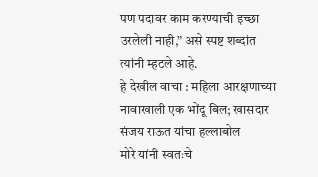पण पदावर काम करण्याची इच्छा उरलेली नाही,” असे स्पष्ट शब्दांत त्यांनी म्हटले आहे.
हे देखील वाचा : महिला आरक्षणाच्या नावाखाली एक भोंदू बिल; खासदार संजय राऊत यांचा हल्लाबोल
मोरे यांनी स्वतःचे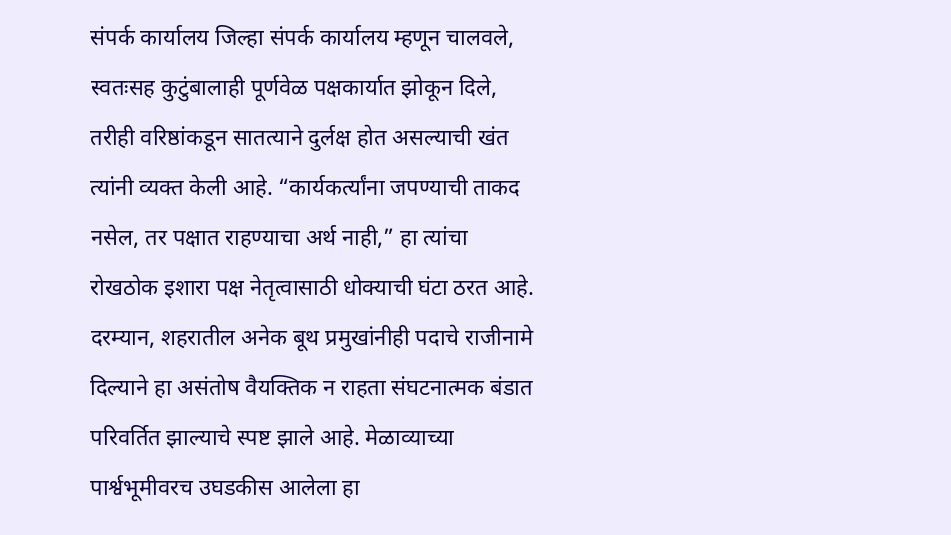संपर्क कार्यालय जिल्हा संपर्क कार्यालय म्हणून चालवले, स्वतःसह कुटुंबालाही पूर्णवेळ पक्षकार्यात झोकून दिले, तरीही वरिष्ठांकडून सातत्याने दुर्लक्ष होत असल्याची खंत त्यांनी व्यक्त केली आहे. “कार्यकर्त्यांना जपण्याची ताकद नसेल, तर पक्षात राहण्याचा अर्थ नाही,” हा त्यांचा रोखठोक इशारा पक्ष नेतृत्वासाठी धोक्याची घंटा ठरत आहे. दरम्यान, शहरातील अनेक बूथ प्रमुखांनीही पदाचे राजीनामे दिल्याने हा असंतोष वैयक्तिक न राहता संघटनात्मक बंडात परिवर्तित झाल्याचे स्पष्ट झाले आहे. मेळाव्याच्या पार्श्वभूमीवरच उघडकीस आलेला हा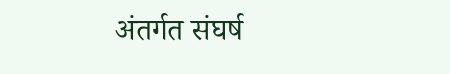अंतर्गत संघर्ष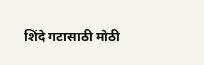शिंदे गटासाठी मोठी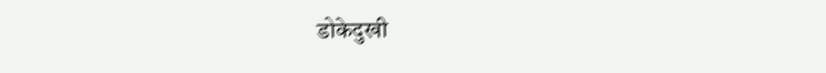डोकेदुखी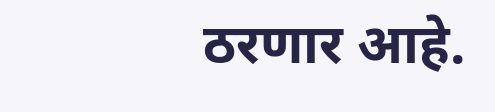ठरणार आहे.